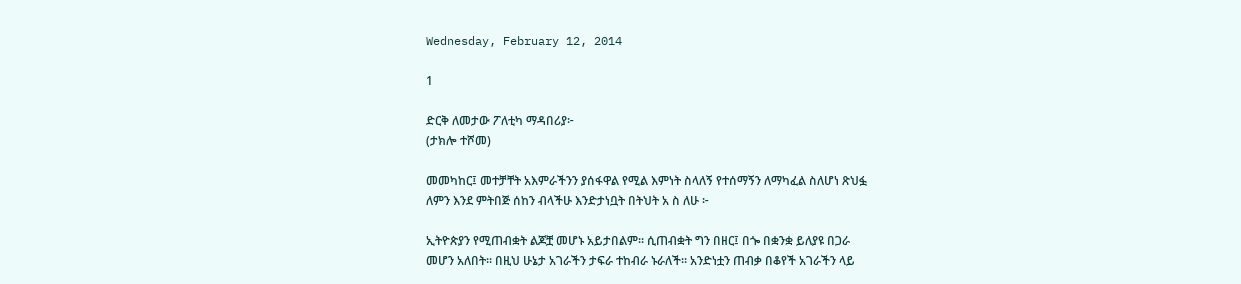Wednesday, February 12, 2014

1

ድርቅ ለመታው ፖለቲካ ማዳበሪያ፦
(ታክሎ ተሾመ)

መመካከር፤ መተቻቸት አእምራችንን ያሰፋዋል የሚል እምነት ስላለኝ የተሰማኝን ለማካፈል ስለሆነ ጽህፏ
ለምን እንደ ምትበጅ ሰከን ብላችሁ እንድታነቧት በትህት አ ስ ለሁ ፦

ኢትዮጵያን የሚጠብቋት ልጆቿ መሆኑ አይታበልም። ሲጠብቋት ግን በዘር፤ በጐ በቋንቋ ይለያዩ በጋራ
መሆን አለበት። በዚህ ሁኔታ አገራችን ታፍራ ተከብራ ኑራለች። አንድነቷን ጠብቃ በቆየች አገራችን ላይ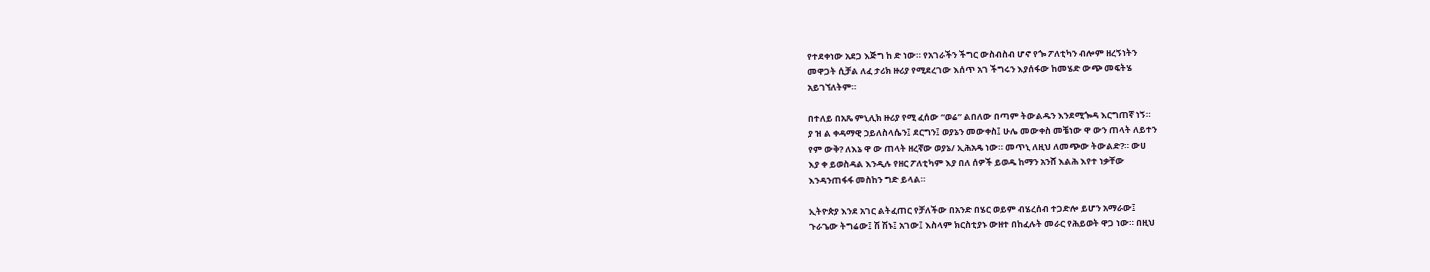የተደቀነው አደጋ እጅግ ከ ድ ነው። የአገራችን ችግር ውስብስብ ሆኖ የጐ ፖለቲካን ብሎም ዘረኝነትን
መዋጋት ሲቻል ለፈ ታሪክ ዙሪያ የሚደረገው እሰጥ አገ ችግሩን እያሰፋው ከመሄድ ውጭ መፍትሄ
አይገኘለትም።

በተለይ በአጼ ምኒሊክ ዙሪያ የሚ ፈሰው “ወሬ” ልበለው በጣም ትውልዱን እንደሚጐዳ እርግጠኛ ነኝ።
ያ ዝ ል ቀዳማዊ ኃይለስላሴን፤ ደርግን፤ ወያኔን መውቀስ፤ ሁሌ መውቀስ መቼነው ዋ ውን ጠላት ለይተን
የም ውቅ? ለእኔ ዋ ው ጠላት ዘረኛው ወያኔ/ ኢሕአዴ ነው። መጥኒ ለዚህ ለመጭው ትውልድ?። ውሀ
እያ ቀ ይወስዳል እንዲሉ የዘር ፖለቲካም እያ በለ ሰዎች ይወዱ ከማን አንሸ እልሕ እየተ ነቃቸው
እንዳንጠፋፋ መስከን ግድ ይላል።

ኢትዮጵያ እንደ አገር ልትፈጠር የቻለችው በአንድ በሄር ወይም ብሄረሰብ ተጋድሎ ይሆን አማራው፤
ጉራጌው ትግሬው፤ ሽ ሽኑ፤ አገው፤ እስላም ክርስቲያኑ ውዘተ በከፈሉት መራር የሕይወት ዋጋ ነው። በዚህ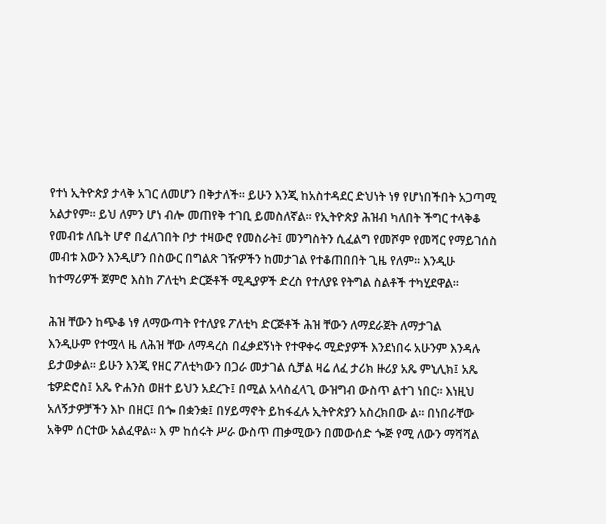የተነ ኢትዮጵያ ታላቅ አገር ለመሆን በቅታለች። ይሁን እንጂ ከአስተዳደር ድህነት ነፃ የሆነበችበት አጋጣሚ
አልታየም። ይህ ለምን ሆነ ብሎ መጠየቅ ተገቢ ይመስለኛል። የኢትዮጵያ ሕዝብ ካለበት ችግር ተላቅቆ
የመብቱ ለቤት ሆኖ በፈለገበት ቦታ ተዛውሮ የመስራት፤ መንግስትን ሲፈልግ የመሾም የመሻር የማይገሰስ
መብቱ እውን እንዲሆን በስውር በግልጽ ገዥዎችን ከመታገል የተቆጠበበት ጊዜ የለም። እንዲሁ
ከተማሪዎች ጀምሮ እስከ ፖለቲካ ድርጅቶች ሚዲያዎች ድረስ የተለያዩ የትግል ስልቶች ተካሂደዋል።

ሕዝ ቸውን ከጭቆ ነፃ ለማውጣት የተለያዩ ፖለቲካ ድርጅቶች ሕዝ ቸውን ለማደራጀት ለማታገል
እንዲሁም የተሟላ ዜ ለሕዝ ቸው ለማዳረስ በፈቃደኝነት የተዋቀሩ ሚድያዎች እንደነበሩ አሁንም እንዳሉ
ይታወቃል። ይሁን እንጂ የዘር ፖለቲካውን በጋራ መታገል ሲቻል ዛሬ ለፈ ታሪክ ዙሪያ አጼ ምኒሊክ፤ አጼ
ቴዎድሮስ፤ አጼ ዮሐንስ ወዘተ ይህን አደረጉ፤ በሚል አላስፈላጊ ውዝግብ ውስጥ ልተገ ነበር። እነዚህ
አለኝታዎቻችን እኮ በዘር፤ በጐ በቋንቋ፤ በሃይማኖት ይከፋፈሉ ኢትዮጵያን አስረክበው ል። በነበራቸው
አቅም ሰርተው አልፈዋል። እ ም ከሰሩት ሥራ ውስጥ ጠቃሚውን በመውሰድ ጐጅ የሚ ለውን ማሻሻል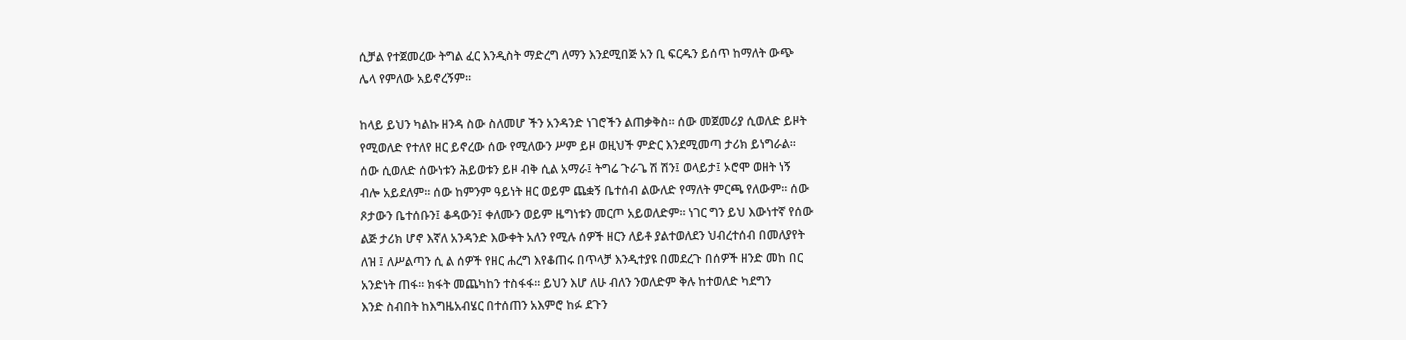ሲቻል የተጀመረው ትግል ፈር እንዲስት ማድረግ ለማን እንደሚበጅ አን ቢ ፍርዱን ይሰጥ ከማለት ውጭ
ሌላ የምለው አይኖረኝም።

ከላይ ይህን ካልኩ ዘንዳ ስው ስለመሆ ችን አንዳንድ ነገሮችን ልጠቃቅስ። ሰው መጀመሪያ ሲወለድ ይዞት
የሚወለድ የተለየ ዘር ይኖረው ሰው የሚለውን ሥም ይዞ ወዚህች ምድር እንደሚመጣ ታሪክ ይነግራል።
ሰው ሲወለድ ሰውነቱን ሕይወቱን ይዞ ብቅ ሲል አማራ፤ ትግሬ ጉራጌ ሽ ሽን፤ ወላይታ፤ ኦሮሞ ወዘት ነኝ
ብሎ አይደለም። ሰው ከምንም ዓይነት ዘር ወይም ጨቋኝ ቤተሰብ ልውለድ የማለት ምርጫ የለውም። ሰው
ጾታውን ቤተሰቡን፤ ቆዳውን፤ ቀለሙን ወይም ዜግነቱን መርጦ አይወለድም። ነገር ግን ይህ እውነተኛ የሰው
ልጅ ታሪክ ሆኖ እኛለ አንዳንድ እውቀት አለን የሚሉ ሰዎች ዘርን ለይቶ ያልተወለደን ህብረተሰብ በመለያየት
ለዝ ፤ ለሥልጣን ሲ ል ሰዎች የዘር ሐረግ እየቆጠሩ በጥላቻ እንዲተያዩ በመደረጉ በሰዎች ዘንድ መከ በር
አንድነት ጠፋ። ክፋት መጨካከን ተስፋፋ። ይህን እሆ ለሁ ብለን ንወለድም ቅሉ ከተወለድ ካደግን
እንድ ስብበት ከእግዜአብሄር በተሰጠን አእምሮ ከፉ ደጉን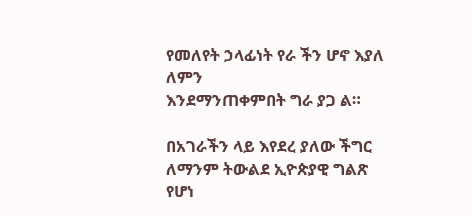የመለየት ኃላፊነት የራ ችን ሆኖ እያለ ለምን
እንደማንጠቀምበት ግራ ያጋ ል።

በአገራችን ላይ እየደረ ያለው ችግር ለማንም ትውልደ ኢዮጵያዊ ግልጽ የሆነ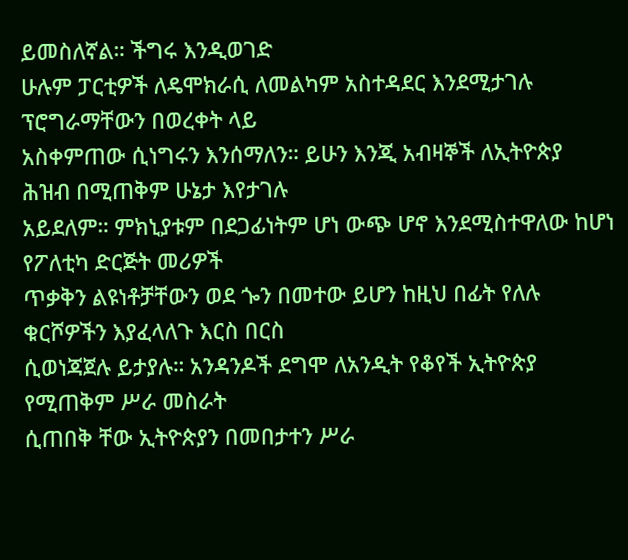ይመስለኛል። ችግሩ እንዲወገድ
ሁሉም ፓርቲዎች ለዴሞክራሲ ለመልካም አስተዳደር እንደሚታገሉ ፕሮግራማቸውን በወረቀት ላይ
አስቀምጠው ሲነግሩን እንሰማለን። ይሁን እንጂ አብዛኞች ለኢትዮጵያ ሕዝብ በሚጠቅም ሁኔታ እየታገሉ
አይደለም። ምክኒያቱም በደጋፊነትም ሆነ ውጭ ሆኖ እንደሚስተዋለው ከሆነ የፖለቲካ ድርጅት መሪዎች
ጥቃቅን ልዩነቶቻቸውን ወደ ጐን በመተው ይሆን ከዚህ በፊት የለሉ ቁርሾዎችን እያፈላለጉ እርስ በርስ
ሲወነጃጀሉ ይታያሉ። አንዳንዶች ደግሞ ለአንዲት የቆየች ኢትዮጵያ የሚጠቅም ሥራ መስራት
ሲጠበቅ ቸው ኢትዮጵያን በመበታተን ሥራ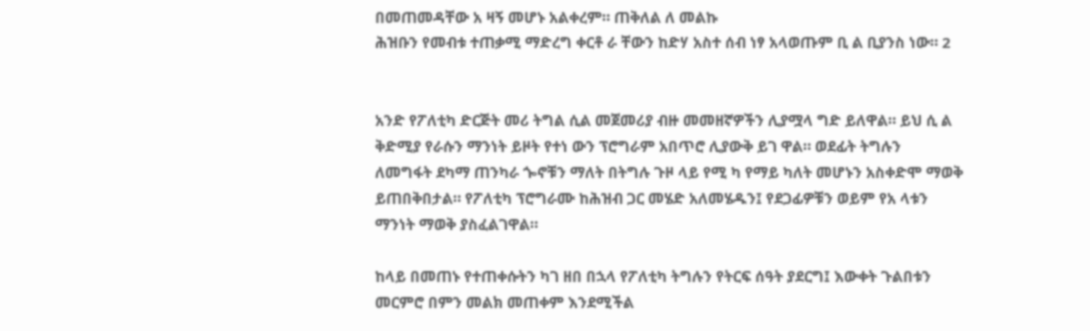በመጠመዳቸው አ ዛኝ መሆኑ አልቀረም። ጠቅለል ለ መልኩ
ሕዝቡን የመብቱ ተጠቃሚ ማድረግ ቀርቶ ራ ቸውን ከድሃ አስተ ሰብ ነፃ አላወጡም ቢ ል ቢያንስ ነው። 2


አንድ የፖለቲካ ድርጅት መሪ ትግል ሲል መጀመሪያ ብዙ መመዘኛዎችን ሊያሟላ ግድ ይለዋል። ይህ ሲ ል
ቅድሚያ የራሱን ማንነት ይዞት የተነ ውን ፕሮግራም አበጥሮ ሊያውቅ ይገ ዋል። ወደፊት ትግሉን
ለመግፋት ደካማ ጠንካራ ጐኖቹን ማለት በትግሉ ጉዞ ላይ የሚ ካ የማይ ካለት መሆኑን አስቀድሞ ማወቅ
ይጠበቅበታል። የፖለቲካ ፕሮግራሙ ከሕዝብ ጋር መሄድ አለመሄዱን፤ የደጋፊዎቹን ወይም የአ ላቱን
ማንነት ማወቅ ያስፈልገዋል።

ከላይ በመጠኑ የተጠቀሱትን ካገ ዘበ በኋላ የፖለቲካ ትግሉን የትርፍ ሰዓት ያደርግ፤ እውቀት ጉልበቱን
መርምሮ በምን መልክ መጠቀም እንደሚችል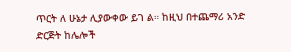ጥርት ለ ሁኔታ ሊያውቀው ይገ ል። ከዚህ በተጨማሪ አንድ
ድርጅት ከሌሎች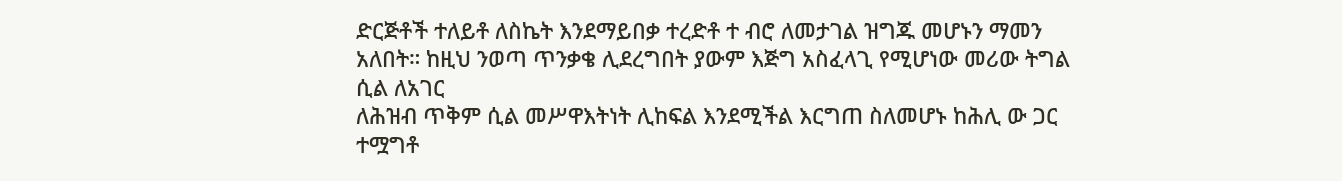ድርጅቶች ተለይቶ ለስኬት እንደማይበቃ ተረድቶ ተ ብሮ ለመታገል ዝግጁ መሆኑን ማመን
አለበት። ከዚህ ንወጣ ጥንቃቄ ሊደረግበት ያውም እጅግ አስፈላጊ የሚሆነው መሪው ትግል ሲል ለአገር
ለሕዝብ ጥቅም ሲል መሥዋእትነት ሊከፍል እንደሚችል እርግጠ ስለመሆኑ ከሕሊ ው ጋር ተሟግቶ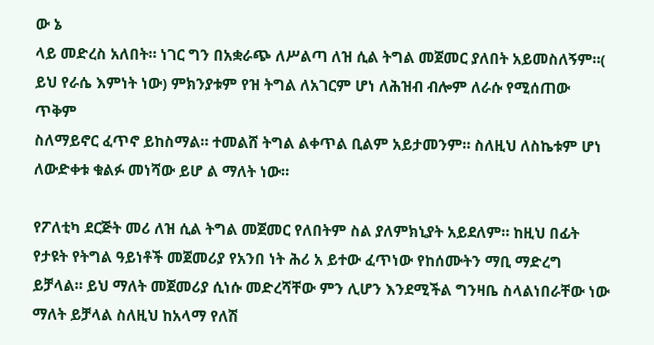ው ኔ
ላይ መድረስ አለበት። ነገር ግን በአቋራጭ ለሥልጣ ለዝ ሲል ትግል መጀመር ያለበት አይመስለኝም።(
ይህ የራሴ እምነት ነው) ምክንያቱም የዝ ትግል ለአገርም ሆነ ለሕዝብ ብሎም ለራሱ የሚሰጠው ጥቅም
ስለማይኖር ፈጥኖ ይከስማል። ተመልሸ ትግል ልቀጥል ቢልም አይታመንም። ስለዚህ ለስኬቱም ሆነ
ለውድቀቱ ቁልፉ መነሻው ይሆ ል ማለት ነው።

የፖለቲካ ደርጅት መሪ ለዝ ሲል ትግል መጀመር የለበትም ስል ያለምክኒያት አይደለም። ከዚህ በፊት
የታዩት የትግል ዓይነቶች መጀመሪያ የአንበ ነት ሕሪ አ ይተው ፈጥነው የከሰሙትን ማቢ ማድረግ
ይቻላል። ይህ ማለት መጀመሪያ ሲነሱ መድረሻቸው ምን ሊሆን እንደሚችል ግንዛቤ ስላልነበራቸው ነው
ማለት ይቻላል ስለዚህ ከአላማ የለሽ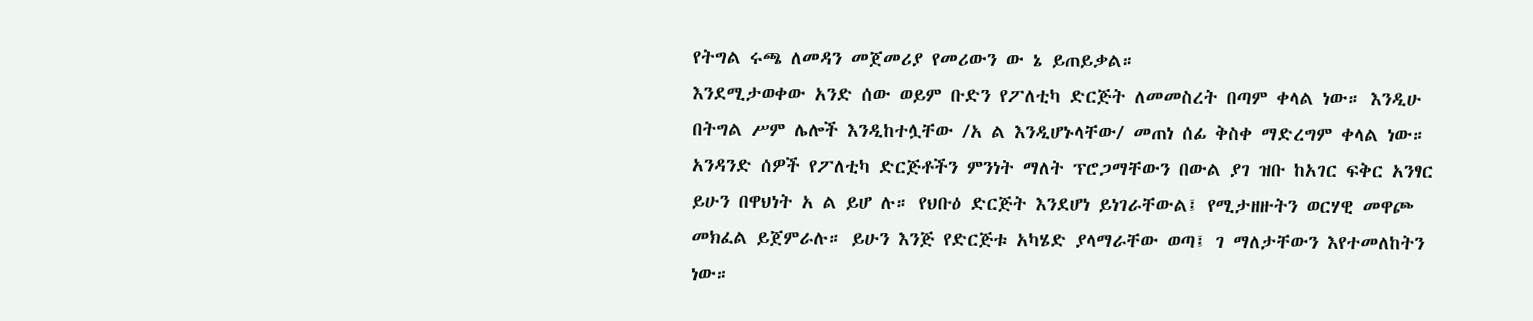የትግል ሩጫ ለመዳን መጀመሪያ የመሪውን ው ኔ ይጠይቃል።
እንደሚታወቀው አንድ ሰው ወይም ቡድን የፖለቲካ ድርጅት ለመመስረት በጣም ቀላል ነው። እንዲሁ
በትግል ሥም ሌሎች እንዲከተሏቸው /አ ል እንዲሆኑላቸው/ መጠነ ሰፊ ቅስቀ ማድረግም ቀላል ነው።
አንዳንድ ሰዎች የፖለቲካ ድርጅቶችን ምንነት ማለት ፕሮጋማቸውን በውል ያገ ዝቡ ከአገር ፍቅር አንፃር
ይሁን በዋህነት አ ል ይሆ ሉ። የህቡዕ ድርጅት እንደሆነ ይነገራቸውል፤ የሚታዘዙትን ወርሃዊ መዋጮ
መክፈል ይጀምራሉ። ይሁን እንጅ የድርጅቱ አካሄድ ያላማራቸው ወጣ፤ ገ ማለታቸውን እየተመለከትን
ነው።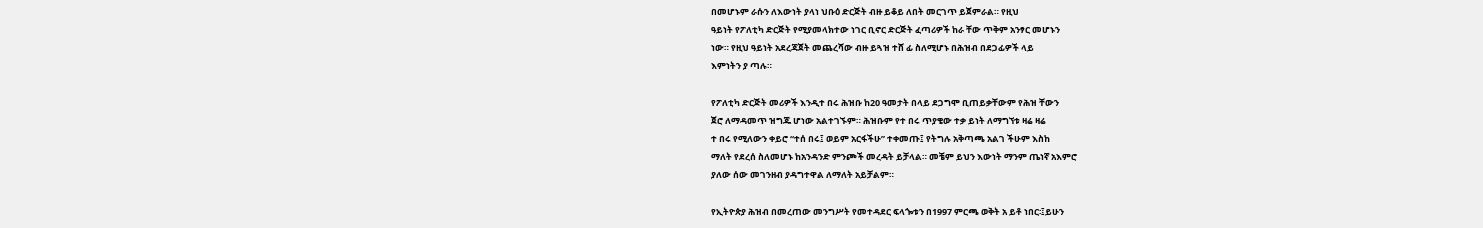በመሆኑም ራሱን ለእውነት ያላነ ህቡዕ ድርጅት ብዙ ይቆይ ለበት መርገጥ ይጀምራል። የዚህ
ዓይነት የፖለቲካ ድርጅት የሚያመላክተው ነገር ቢኖር ድርጅት ፈጣሪዎች ከራ ቸው ጥቅም አንፃር መሆኑን
ነው። የዚህ ዓይነት አደረጃጀት መጨረሻው ብዙ ይጓዝ ተሸ ፊ ስለሚሆኑ በሕዝብ በደጋፊዎች ላይ
እምነትን ያ ጣሉ።

የፖለቲካ ድርጅት መሪዎች እንዲተ በሩ ሕዝቡ ከ20 ዓመታት በላይ ደጋግሞ ቢጠይቃቸውም የሕዝ ቸውን
ጀሮ ለማዳመጥ ዝግጁ ሆነው አልተገኙም። ሕዝቡም የተ በሩ ጥያቄው ተቃ ይነት ለማግኘቱ ዛሬ ዛሬ
ተ በሩ የሚለውን ቀይሮ “ተሰ በሩ፤ ወይም አርፋችሁ” ተቀመጡ፤ የትግሉ አቅጣጫ አልገ ችሁም እስከ
ማለት የደረሰ ስለመሆኑ ከአንዳንድ ምንጮች መረዳት ይቻላል። መቼም ይህን እውነት ማንም ጤነኛ አእምሮ
ያለው ሰው መገንዘብ ያዳግተዋል ለማለት አይቻልም።

የኢትዮጵያ ሕዝብ በመረጠው መንግሥት የመተዳደር ፍላጐቱን በ1997 ምርጫ ወቅት አ ይቶ ነበር፡፤ይሁን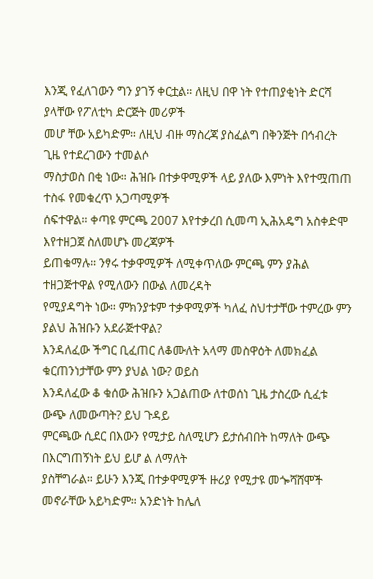እንጂ የፈለገውን ግን ያገኝ ቀርቷል። ለዚህ በዋ ነት የተጠያቂነት ድርሻ ያላቸው የፖለቲካ ድርጅት መሪዎች
መሆ ቸው አይካድም። ለዚህ ብዙ ማስረጃ ያስፈልግ በቅንጅት በኅብረት ጊዜ የተደረገውን ተመልሶ
ማስታወስ በቂ ነው። ሕዝቡ በተቃዋሚዎች ላይ ያለው እምነት እየተሟጠጠ ተስፋ የመቁረጥ አጋጣሚዎች
ሰፍተዋል። ቀጣዩ ምርጫ 2007 እየተቃረበ ሲመጣ ኢሕአዴግ አስቀድሞ እየተዘጋጀ ስለመሆኑ መረጃዎች
ይጠቁማሉ። ንፃሩ ተቃዋሚዎች ለሚቀጥለው ምርጫ ምን ያሕል ተዘጋጅተዋል የሚለውን በውል ለመረዳት
የሚያዳግት ነው። ምክንያቱም ተቃዋሚዎች ካለፈ ስህተታቸው ተምረው ምን ያልህ ሕዝቡን አደራጅተዋል?
እንዳለፈው ችግር ቢፈጠር ለቆሙለት አላማ መስዋዕት ለመክፈል ቁርጠንነታቸው ምን ያህል ነው? ወይስ
እንዳለፈው ቆ ቁሰው ሕዝቡን አጋልጠው ለተወሰነ ጊዜ ታስረው ሲፈቱ ውጭ ለመውጣት? ይህ ጉዳይ
ምርጫው ሲደር በእውን የሚታይ ስለሚሆን ይታሰብበት ከማለት ውጭ በእርግጠኝነት ይህ ይሆ ል ለማለት
ያስቸግራል። ይሁን እንጂ በተቃዋሚዎች ዙሪያ የሚታዩ መጐሻሸሞች መኖራቸው አይካድም። አንድነት ከሌለ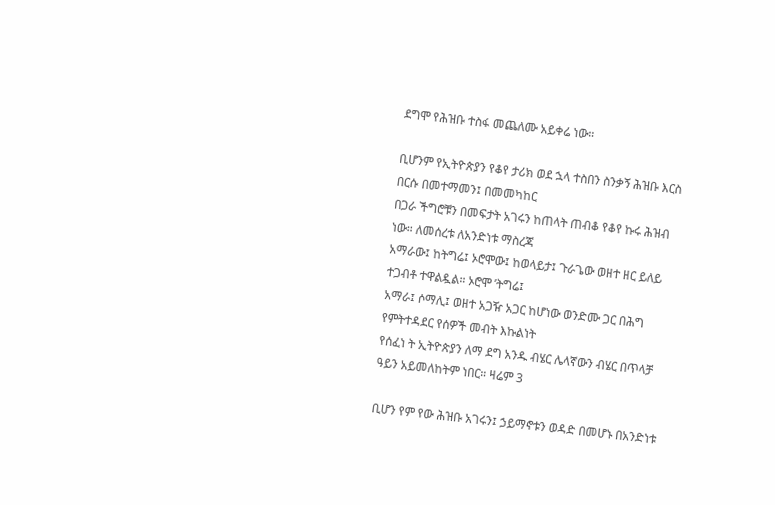ደግሞ የሕዝቡ ተስፋ መጨለሙ አይቀሬ ነው።

ቢሆንም የኢትዮጵያን የቆየ ታሪክ ወደ ኋላ ተስበን ስንቃኝ ሕዝቡ እርስ በርሱ በመተማመን፤ በመመካከር
በጋራ ችግሮቹን በመፍታት አገሩን ከጠላት ጠብቆ የቆየ ኩሩ ሕዝብ ነው። ለመሰረቱ ለአንድነቱ ማስረጃ
አማራው፤ ከትግሬ፤ ኦሮሞው፤ ከወላይታ፤ ጉራጌው ወዘተ ዘር ይለይ ተጋብቶ ተዋልዷል። ኦሮሞ ’ትግሬ፤
አማራ፤ ሶማሊ፤ ወዘተ አጋዥ አጋር ከሆነው ወንድሙ ጋር በሕግ የምትተዳደር የሰዎች መብት እኩልነት
የሰፈነ ት ኢትዮጵያን ለማ ደግ አንዱ ብሄር ሌላኛውን ብሄር በጥላቻ ዓይን አይመለከትም ነበር። ዛሬም 3

ቢሆን የም የው ሕዝቡ አገሩን፤ ኃይማኖቱን ወዳድ በመሆኑ በአንድነቱ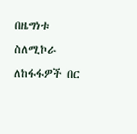በዜግነቱ ስለሚኮራ ለከፋፋዎች በር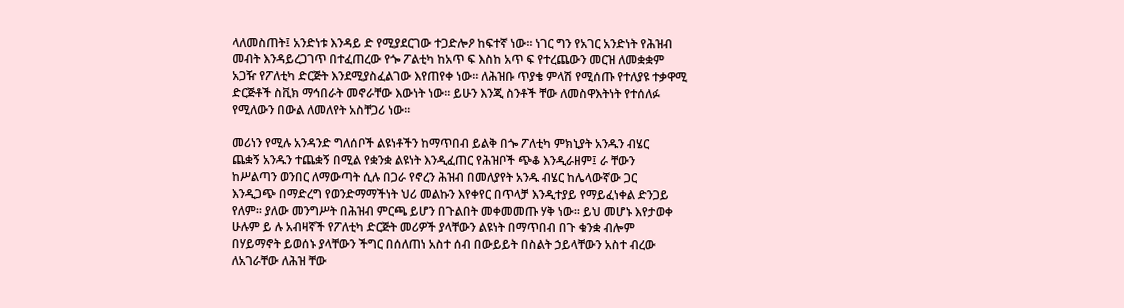ላለመስጠት፤ አንድነቱ እንዳይ ድ የሚያደርገው ተጋድሎዖ ከፍተኛ ነው። ነገር ግን የአገር አንድነት የሕዝብ
መብት እንዳይረጋገጥ በተፈጠረው የጐ ፖልቲካ ከአጥ ፍ እስከ አጥ ፍ የተረጨውን መርዝ ለመቋቋም
አጋዥ የፖለቲካ ድርጅት እንደሚያስፈልገው እየጠየቀ ነው። ለሕዝቡ ጥያቄ ምላሽ የሚሰጡ የተለያዩ ተቃዋሚ
ድርጅቶች ስቪክ ማኅበራት መኖራቸው እውነት ነው። ይሁን እንጂ ስንቶች ቸው ለመስዋእትነት የተሰለፉ
የሚለውን በውል ለመለየት አስቸጋሪ ነው።

መሪነን የሚሉ አንዳንድ ግለሰቦች ልዩነቶችን ከማጥበብ ይልቅ በጐ ፖለቲካ ምክኒያት አንዱን ብሄር
ጨቋኝ አንዱን ተጨቋኝ በሚል የቋንቋ ልዩነት እንዲፈጠር የሕዝቦች ጭቆ እንዲራዘም፤ ራ ቸውን
ከሥልጣን ወንበር ለማውጣት ሲሉ በጋራ የኖረን ሕዝብ በመለያየት አንዱ ብሄር ከሌላውኛው ጋር
እንዲጋጭ በማድረግ የወንድማማችነት ህሪ መልኩን እየቀየር በጥላቻ እንዲተያይ የማይፈነቀል ድንጋይ
የለም። ያለው መንግሥት በሕዝብ ምርጫ ይሆን በጉልበት መቀመመጡ ሃቅ ነው፡፡ ይህ መሆኑ እየታወቀ
ሁሉም ይ ሉ አብዛኛች የፖለቲካ ድርጅት መሪዎች ያላቸውን ልዩነት በማጥበብ በጉ ቁንቋ ብሎም
በሃይማኖት ይወሰኑ ያላቸውን ችግር በሰለጠነ አስተ ሰብ በውይይት በስልት ኃይላቸውን አስተ ብረው
ለአገራቸው ለሕዝ ቸው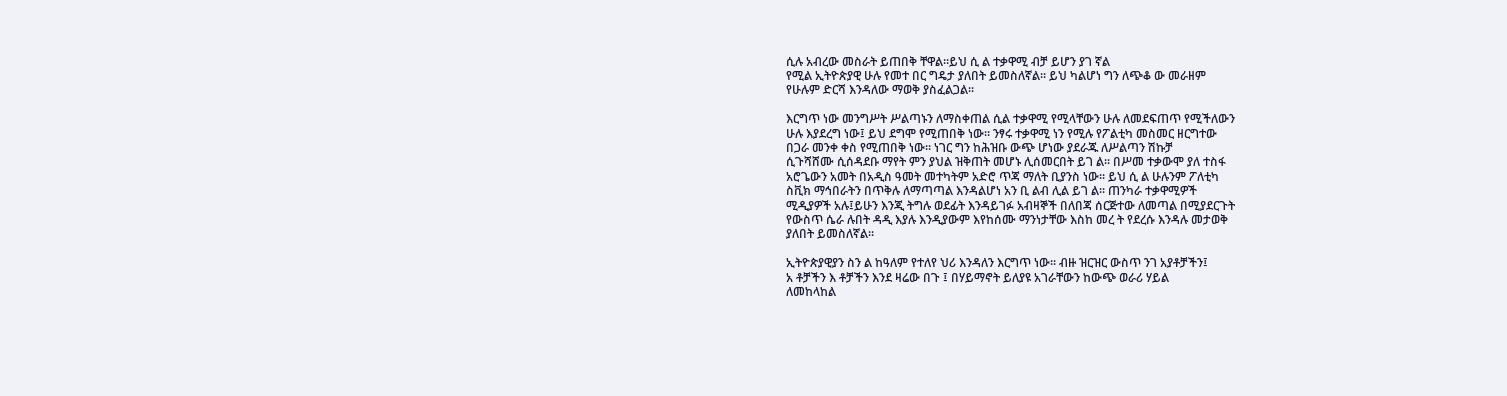ሲሉ አብረው መስራት ይጠበቅ ቸዋል።ይህ ሲ ል ተቃዋሚ ብቻ ይሆን ያገ ኛል
የሚል ኢትዮጵያዊ ሁሉ የመተ በር ግዴታ ያለበት ይመስለኛል። ይህ ካልሆነ ግን ለጭቆ ው መራዘም
የሁሉም ድርሻ እንዳለው ማወቅ ያስፈልጋል።

እርግጥ ነው መንግሥት ሥልጣኑን ለማስቀጠል ሲል ተቃዋሚ የሚላቸውን ሁሉ ለመደፍጠጥ የሚችለውን
ሁሉ እያደረግ ነው፤ ይህ ደግሞ የሚጠበቅ ነው። ንፃሩ ተቃዋሚ ነን የሚሉ የፖልቲካ መስመር ዘርግተው
በጋራ መንቀ ቀስ የሚጠበቅ ነው። ነገር ግን ከሕዝቡ ውጭ ሆነው ያደራጁ ለሥልጣን ሽኩቻ
ሲጉሻሸሙ ሲሰዳደቡ ማየት ምን ያህል ዝቅጠት መሆኑ ሊሰመርበት ይገ ል። በሥመ ተቃውሞ ያለ ተስፋ
አሮጌውን አመት በአዲስ ዓመት መተካትም አድሮ ጥጃ ማለት ቢያንስ ነው። ይህ ሲ ል ሁሉንም ፖለቲካ
ስቪክ ማኅበራትን በጥቅሉ ለማጣጣል እንዳልሆነ አን ቢ ልብ ሊል ይገ ል። ጠንካራ ተቃዋሚዎች
ሚዲያዎች አሉ፤ይሁን እንጂ ትግሉ ወደፊት እንዳይገፉ አብዛኞች በለበጃ ሰርጅተው ለመጣል በሚያደርጉት
የውስጥ ሴራ ሉበት ዳዲ እያሉ እንዲያውም እየከሰሙ ማንነታቸው እስከ መረ ት የደረሱ እንዳሉ መታወቅ
ያለበት ይመስለኛል።

ኢትዮጵያዊያን ስን ል ከዓለም የተለየ ህሪ እንዳለን እርግጥ ነው። ብዙ ዝርዝር ውስጥ ንገ አያቶቻችን፤
አ ቶቻችን እ ቶቻችን እንደ ዛሬው በጉ ፤ በሃይማኖት ይለያዩ አገራቸውን ከውጭ ወራሪ ሃይል
ለመከላከል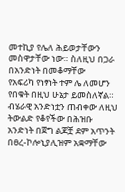መተኪያ የሌለ ሕይወታቸውን መስዋታቸው ነው። ስለዚህ በጋራ በአንድነት በመቆማቸው
የአፍሪካ የነፃነት ተም ሌ ለመሆን የበቁት በዚህ ሁኔታ ይመስለኛል። ብሄራዊ አንድነቷን ጠብቀው ለዚህ
ትውልድ የቆየችው በሕዝቡ አንድነት በጀግ ልጆቿ ደም አጥንት በፀረ-ኮሎኒያሊዝም አቋማቸው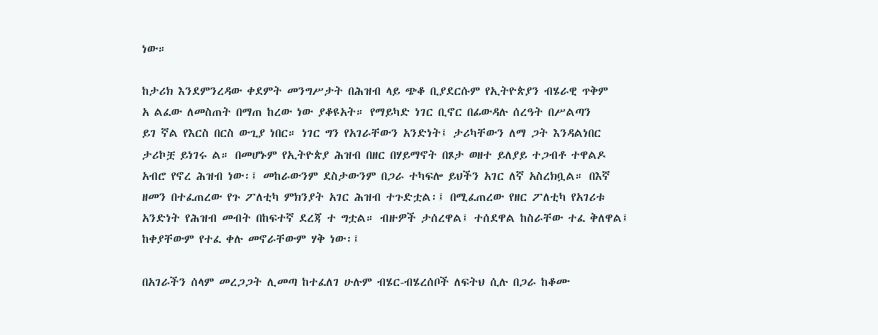ነው።

ከታሪክ እንደምንረዳው ቀደምት መንግሥታት በሕዝብ ላይ ጭቆ ቢያደርሱም የኢትዮጵያን ብሄራዊ ጥቅም
አ ልፈው ለመስጠት በማጠ ከረው ነው ያቆዩአት። የማይካድ ነገር ቢኖር በፊውዳሉ ሰረዓት በሥልጣን
ይገ ኛል የእርስ በርስ ውጊያ ነበር። ነገር ግን የአገራቸውን አንድነት፤ ታሪካቸውን ለማ ጋት እንዳልነበር
ታሪኮቿ ይነገሩ ል። በመሆኑም የኢትዮጵያ ሕዝብ በዘር በሃይማኖት በጾታ ወዘተ ይለያይ ተጋብቶ ተዋልዶ
አብሮ የኖረ ሕዝብ ነው፡፤ መከራውንም ደስታውንም በጋራ ተካፍሎ ይህችን አገር ለኛ አስረክቧል። በእኛ
ዘመን በተፈጠረው የጉ ፖለቲካ ምክንያት አገር ሕዝብ ተጉድቷል፡፤ በሚፈጠረው የዘር ፖለቲካ የአገሪቱ
አንድነት የሕዝብ መብት በከፍተኛ ደረጃ ተ ግቷል። ብዙዎች ታሰረዋል፤ ተሰደዋል ከስራቸው ተፈ ቅለዋል፤
ከቀያቸውም የተፈ ቀሉ መኖራቸውም ሃቅ ነው፡፤

በአገራችን ሰላም መረጋጋት ሊመጣ ከተፈለገ ሁሉም ብሄር-ብሄረሰቦች ለፍትህ ሲሉ በጋራ ከቆሙ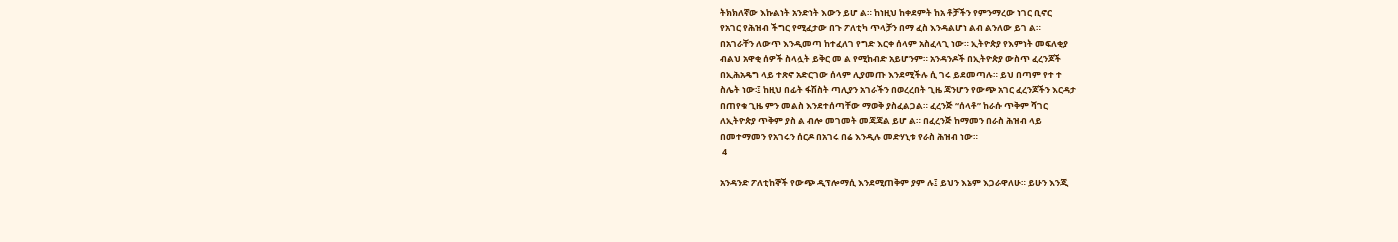ትክክለኛው እኩልነት አንድነት እውን ይሆ ል። ከነዚህ ከቀደምት ከአ ቶቻችን የምንማረው ነገር ቢኖር
የአገር የሕዝብ ችግር የሚፈታው በጉ ፖለቲካ ጥላቻን በማ ፈስ እንዳልሆነ ልብ ልንለው ይገ ል።
በአገራቸን ለውጥ እንዲመጣ ከተፈለገ የግድ እርቀ ሰላም አስፈላጊ ነው። ኢትዮጵያ የእምነት መፍለቂያ
ብልህ አዋቂ ሰዎች ስላሏት ይቅር መ ል የሚከብድ አይሆንም። አንዳንዶች በኢትዮጵያ ውስጥ ፈረንጆች
በኢሕአዴግ ላይ ተጽኖ አድርገው ሰላም ሊያመጡ እንደሚችሉ ሲ ገሩ ይደመጣሉ። ይህ በጣም የተ ተ
ስሌት ነው፡፤ ከዚህ በፊት ፋሽስት ጣሊያን አገራችን በወረረበት ጊዜ ጃንሆን የውጭ አገር ፈረንጆችን እርዳታ
በጠየቁ ጊዜ ምን መልስ እንደተሰጣቸው ማወቅ ያስፈልጋል። ፈረንጅ “ሰላቶ” ከራሱ ጥቅም ሻገር
ለኢትዮጵያ ጥቅም ያስ ል ብሎ መገመት መጃጃል ይሆ ል። በፈረንጅ ከማመን በራስ ሕዝብ ላይ
በመተማመን የአገሩን ሰርዶ በአገሩ በሬ እንዲሉ መድሃኒቱ የራስ ሕዝብ ነው።
 4

አንዳንድ ፖለቲከኞች የውጭ ዲፕሎማሲ እንደሚጠቅም ያም ሉ፤ ይህን እኔም እጋራዋለሁ። ይሁን እንጂ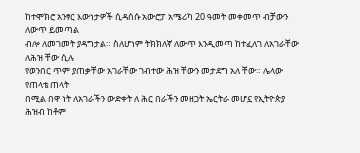ከተሞክሮ አንፃር እውነታዎች ሲዳሰሱ አውሮፓ አሜሪካ 20 ዓመት መቀመጥ ብቻውን ለውጥ ይመጣል
ብሎ ለመገመት ያዳግታል። ስለሆነም ትክክለኛ ለውጥ እንዲመጣ ከተፈለገ ለአገራቸው ለሕዝ ቸው ሲሉ
የወንበር ጥም ያጠቃቸው አገራቸው ገብተው ሕዝ ቸውን መታደግ አለ ቸው። ሌላው የጠላቴ ጠላት
በሚል በዋ ነት ለአገራችን ውድቀት ለ ሕር በራችን መዘጋት ኤርትራ መሆኗ የኢትዮጵያ ሕዝብ ከቶም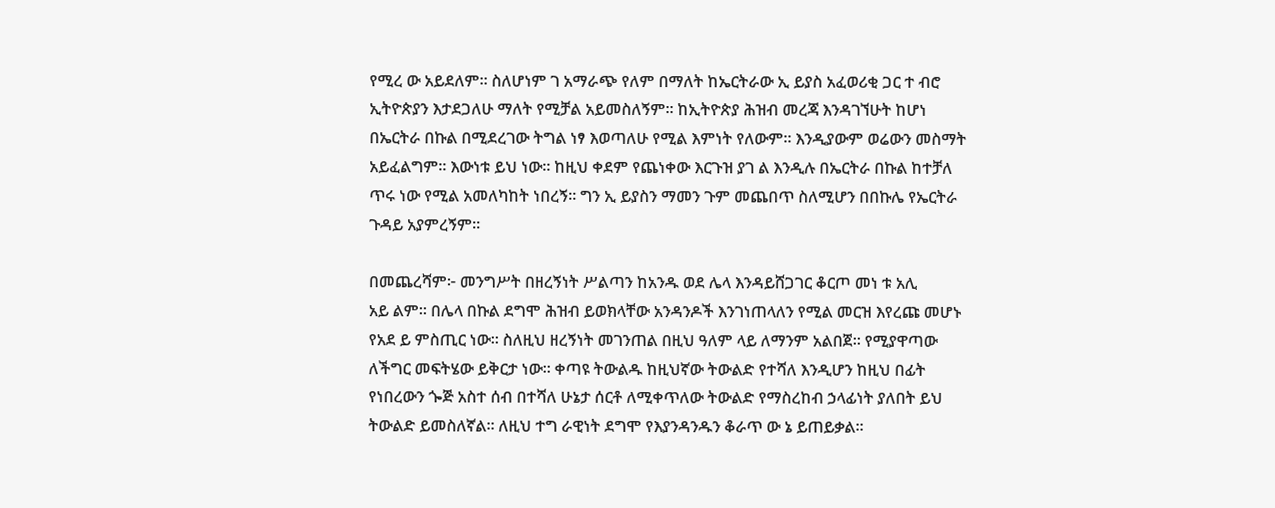የሚረ ው አይደለም። ስለሆነም ገ አማራጭ የለም በማለት ከኤርትራው ኢ ይያስ አፈወሪቂ ጋር ተ ብሮ
ኢትዮጵያን እታደጋለሁ ማለት የሚቻል አይመስለኝም። ከኢትዮጵያ ሕዝብ መረጃ እንዳገኘሁት ከሆነ
በኤርትራ በኩል በሚደረገው ትግል ነፃ እወጣለሁ የሚል እምነት የለውም። እንዲያውም ወሬውን መስማት
አይፈልግም። እውነቱ ይህ ነው። ከዚህ ቀደም የጨነቀው እርጉዝ ያገ ል እንዲሉ በኤርትራ በኩል ከተቻለ
ጥሩ ነው የሚል አመለካከት ነበረኝ። ግን ኢ ይያስን ማመን ጉም መጨበጥ ስለሚሆን በበኩሌ የኤርትራ
ጉዳይ አያምረኝም።

በመጨረሻም፦ መንግሥት በዘረኝነት ሥልጣን ከአንዱ ወደ ሌላ እንዳይሸጋገር ቆርጦ መነ ቱ አሊ
አይ ልም። በሌላ በኩል ደግሞ ሕዝብ ይወክላቸው አንዳንዶች እንገነጠላለን የሚል መርዝ እየረጩ መሆኑ
የአደ ይ ምስጢር ነው። ስለዚህ ዘረኝነት መገንጠል በዚህ ዓለም ላይ ለማንም አልበጀ። የሚያዋጣው
ለችግር መፍትሄው ይቅርታ ነው። ቀጣዩ ትውልዱ ከዚህኛው ትውልድ የተሻለ እንዲሆን ከዚህ በፊት
የነበረውን ጐጅ አስተ ሰብ በተሻለ ሁኔታ ሰርቶ ለሚቀጥለው ትውልድ የማስረከብ ኃላፊነት ያለበት ይህ
ትውልድ ይመስለኛል። ለዚህ ተግ ራዊነት ደግሞ የእያንዳንዱን ቆራጥ ው ኔ ይጠይቃል።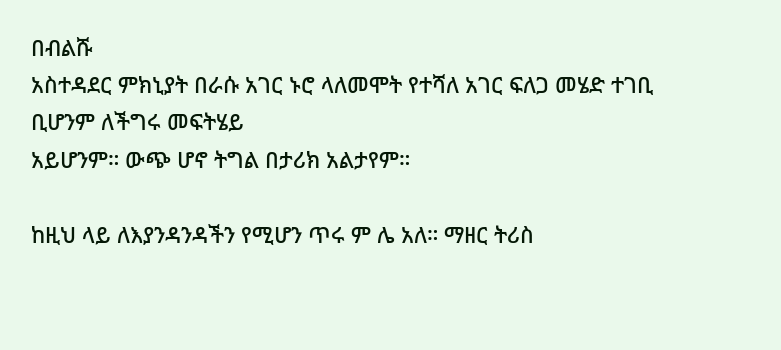በብልሹ
አስተዳደር ምክኒያት በራሱ አገር ኑሮ ላለመሞት የተሻለ አገር ፍለጋ መሄድ ተገቢ ቢሆንም ለችግሩ መፍትሄይ
አይሆንም። ውጭ ሆኖ ትግል በታሪክ አልታየም።

ከዚህ ላይ ለእያንዳንዳችን የሚሆን ጥሩ ም ሌ አለ። ማዘር ትሪስ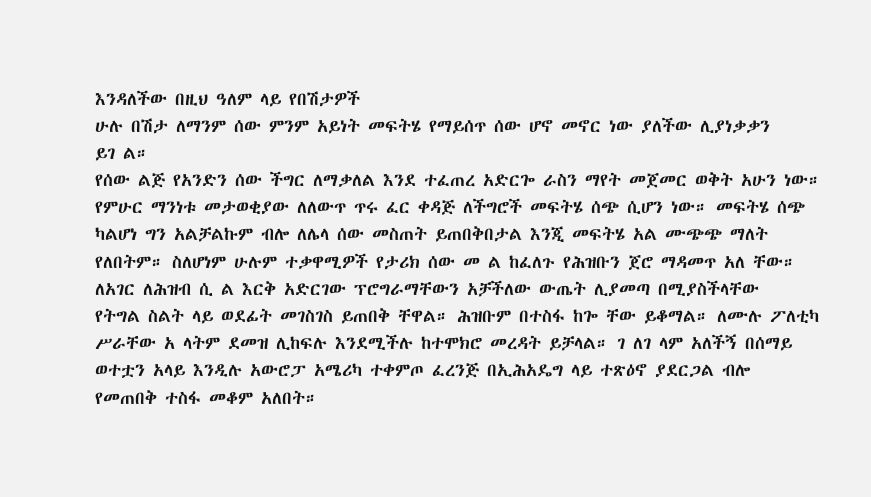እንዳለችው በዚህ ዓለም ላይ የበሽታዎች
ሁሉ በሽታ ለማንም ሰው ምንም አይነት መፍትሄ የማይሰጥ ሰው ሆኖ መኖር ነው ያለችው ሊያነቃቃን
ይገ ል።
የሰው ልጅ የአንድን ሰው ችግር ለማቃለል እንደ ተፈጠረ አድርጐ ራስን ማየት መጀመር ወቅት አሁን ነው።
የምሁር ማንነቱ መታወቂያው ለለውጥ ጥሩ ፈር ቀዳጅ ለችግሮች መፍትሄ ሰጭ ሲሆን ነው። መፍትሄ ሰጭ
ካልሆነ ግን አልቻልኩም ብሎ ለሌላ ሰው መስጠት ይጠበቅበታል እንጂ መፍትሄ አል ሙጭጭ ማለት
የለበትም። ስለሆነም ሁሉም ተቃዋሚዎች የታሪክ ሰው መ ል ከፈለጉ የሕዝቡን ጀሮ ማዳመጥ አለ ቸው።
ለአገር ለሕዝብ ሲ ል እርቅ አድርገው ፕሮግራማቸውን አቻችለው ውጤት ሊያመጣ በሚያስችላቸው
የትግል ስልት ላይ ወደፊት መገስገስ ይጠበቅ ቸዋል። ሕዝቡም በተስፋ ከጐ ቸው ይቆማል። ለሙሉ ፖለቲካ
ሥራቸው አ ላትም ደመዝ ሊከፍሉ እንደሚችሉ ከተሞክሮ መረዳት ይቻላል። ገ ለገ ላም አለችኝ በሰማይ
ወተቷን አላይ እንዲሉ አውሮፓ አሜሪካ ተቀምጦ ፈረንጅ በኢሕአዴግ ላይ ተጽዕኖ ያደርጋል ብሎ
የመጠበቅ ተስፋ መቆም አለበት።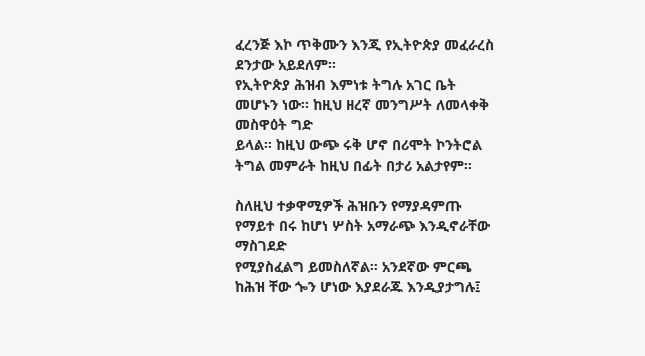ፈረንጅ እኮ ጥቅሙን እንጂ የኢትዮጵያ መፈራረስ ደንታው አይደለም።
የኢትዮጵያ ሕዝብ እምነቱ ትግሉ አገር ቤት መሆኑን ነው። ከዚህ ዘረኛ መንግሥት ለመላቀቅ መስዋዕት ግድ
ይላል። ከዚህ ውጭ ሩቅ ሆኖ በሪሞት ኮንትሮል ትግል መምራት ከዚህ በፊት በታሪ አልታየም።

ስለዚህ ተቃዋሚዎች ሕዝቡን የማያዳምጡ የማይተ በሩ ከሆነ ሦስት አማራጭ እንዲኖራቸው ማስገደድ
የሚያስፈልግ ይመስለኛል። አንደኛው ምርጫ ከሕዝ ቸው ጐን ሆነው እያደራጁ እንዲያታግሉ፤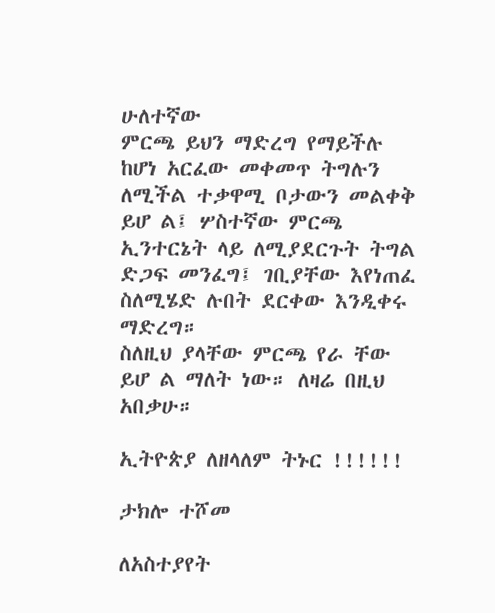ሁለተኛው
ምርጫ ይህን ማድረግ የማይችሉ ከሆነ አርፈው መቀመጥ ትግሉን ለሚችል ተቃዋሚ ቦታውን መልቀቅ
ይሆ ል፤ ሦስተኛው ምርጫ ኢንተርኔት ላይ ለሚያደርጉት ትግል ድጋፍ መንፈግ፤ ገቢያቸው እየነጠፈ
ስለሚሄድ ሉበት ደርቀው እንዲቀሩ ማድረግ።
ስለዚህ ያላቸው ምርጫ የራ ቸው ይሆ ል ማለት ነው። ለዛሬ በዚህ አበቃሁ።

ኢትዮጵያ ለዘላለም ትኑር !!!!!!

ታክሎ ተሾመ

ለአስተያየት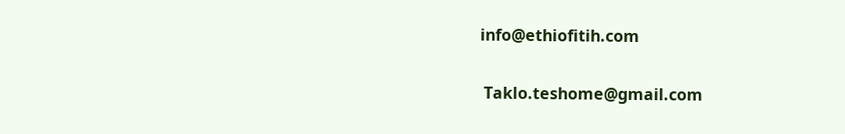info@ethiofitih.com

 Taklo.teshome@gmail.com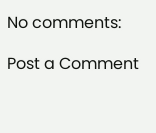No comments:

Post a Comment